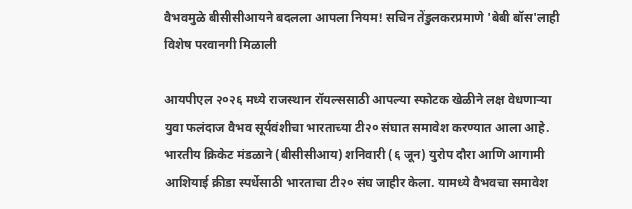वैभवमुळे बीसीसीआयने बदलला आपला नियम! सचिन तेंडुलकरप्रमाणे 'बेबी बॉस'लाही विशेष परवानगी मिळाली

आयपीएल २०२६ मध्ये राजस्थान रॉयल्ससाठी आपल्या स्फोटक खेळीने लक्ष वेधणाऱ्या युवा फलंदाज वैभव सूर्यवंशीचा भारताच्या टी२० संघात समावेश करण्यात आला आहे. भारतीय क्रिकेट मंडळाने (बीसीसीआय) शनिवारी (६ जून) युरोप दौरा आणि आगामी आशियाई क्रीडा स्पर्धेसाठी भारताचा टी२० संघ जाहीर केला. यामध्ये वैभवचा समावेश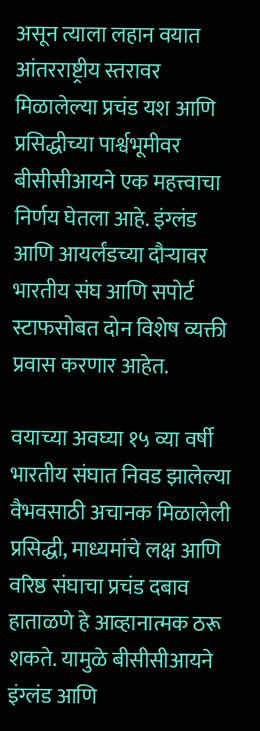असून त्याला लहान वयात आंतरराष्ट्रीय स्तरावर मिळालेल्या प्रचंड यश आणि प्रसिद्धीच्या पार्श्वभूमीवर बीसीसीआयने एक महत्त्वाचा निर्णय घेतला आहे. इंग्लंड आणि आयर्लंडच्या दौऱ्यावर भारतीय संघ आणि सपोर्ट स्टाफसोबत दोन विशेष व्यक्ती प्रवास करणार आहेत.

वयाच्या अवघ्या १५ व्या वर्षी भारतीय संघात निवड झालेल्या वैभवसाठी अचानक मिळालेली प्रसिद्धी, माध्यमांचे लक्ष आणि वरिष्ठ संघाचा प्रचंड दबाव हाताळणे हे आव्हानात्मक ठरू शकते. यामुळे बीसीसीआयने इंग्लंड आणि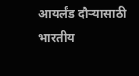आयर्लंड दौऱ्यासाठी भारतीय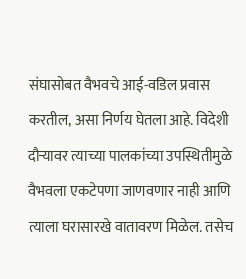संघासोबत वैभवचे आई-वडिल प्रवास करतील, असा निर्णय घेतला आहे. विदेशी दौऱ्यावर त्याच्या पालकांच्या उपस्थितीमुळे वैभवला एकटेपणा जाणवणार नाही आणि त्याला घरासारखे वातावरण मिळेल. तसेच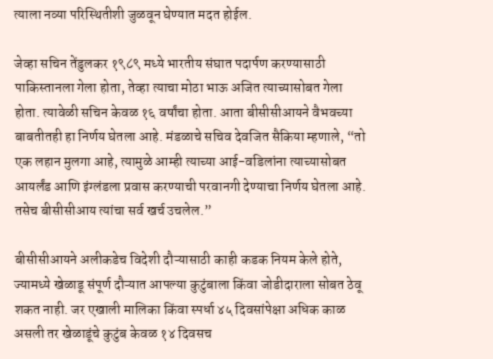त्याला नव्या परिस्थितीशी जुळवून घेण्यात मदत होईल.

जेव्हा सचिन तेंडुलकर १९८९ मध्ये भारतीय संघात पदार्पण करण्यासाठी पाकिस्तानला गेला होता, तेव्हा त्याचा मोठा भाऊ अजित त्याच्यासोबत गेला होता. त्यावेळी सचिन केवळ १६ वर्षांचा होता. आता बीसीसीआयने वैभवच्या बाबतीतही हा निर्णय घेतला आहे. मंडळाचे सचिव देवजित सैकिया म्हणाले, “तो एक लहान मुलगा आहे, त्यामुळे आम्ही त्याच्या आई-वडिलांना त्याच्यासोबत आयर्लंड आणि इंग्लंडला प्रवास करण्याची परवानगी देण्याचा निर्णय घेतला आहे. तसेच बीसीसीआय त्यांचा सर्व खर्च उचलेल.”

बीसीसीआयने अलीकडेच विदेशी दौऱ्यासाठी काही कडक नियम केले होते, ज्यामध्ये खेळाडू संपूर्ण दौऱ्यात आपल्या कुटुंबाला किंवा जोडीदाराला सोबत ठेवू शकत नाही. जर एखाली मालिका किंवा स्पर्धा ४५ दिवसांपेक्षा अधिक काळ असली तर खेळाडूंचे कुटुंब केवळ १४ दिवसच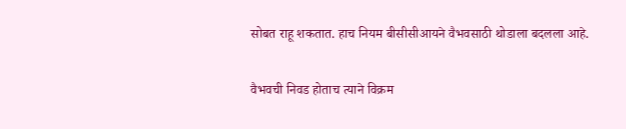सोबत राहू शकतात. हाच नियम बीसीसीआयने वैभवसाठी थोडाला बदलला आहे.

वैभवची निवड होताच त्याने विक्रम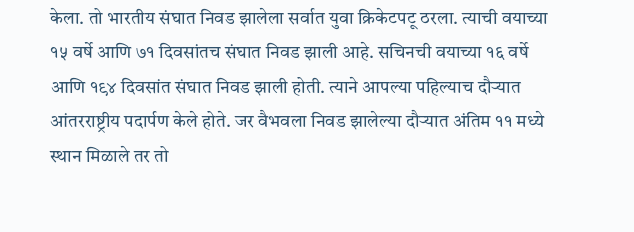केला. तो भारतीय संघात निवड झालेला सर्वात युवा क्रिकेटपटू ठरला. त्याची वयाच्या १५ वर्षे आणि ७१ दिवसांतच संघात निवड झाली आहे. सचिनची वयाच्या १६ वर्षे आणि १९४ दिवसांत संघात निवड झाली होती. त्याने आपल्या पहिल्याच दौऱ्यात आंतरराष्ट्रीय पदार्पण केले होते. जर वैभवला निवड झालेल्या दौऱ्यात अंतिम ११ मध्ये स्थान मिळाले तर तो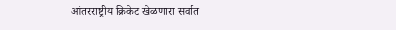आंतरराष्ट्रीय क्रिकेट खेळणारा सर्वात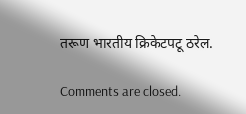तरूण भारतीय क्रिकेटपटू ठरेल.

Comments are closed.